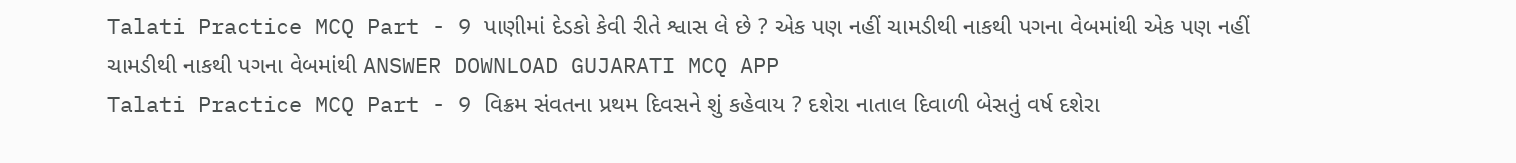Talati Practice MCQ Part - 9 પાણીમાં દેડકો કેવી રીતે શ્વાસ લે છે ? એક પણ નહીં ચામડીથી નાકથી પગના વેબમાંથી એક પણ નહીં ચામડીથી નાકથી પગના વેબમાંથી ANSWER DOWNLOAD GUJARATI MCQ APP
Talati Practice MCQ Part - 9 વિક્રમ સંવતના પ્રથમ દિવસને શું કહેવાય ? દશેરા નાતાલ દિવાળી બેસતું વર્ષ દશેરા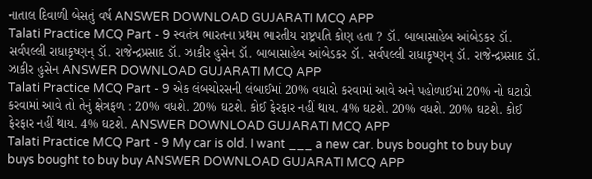નાતાલ દિવાળી બેસતું વર્ષ ANSWER DOWNLOAD GUJARATI MCQ APP
Talati Practice MCQ Part - 9 સ્વતંત્ર ભારતના પ્રથમ ભારતીય રાષ્ટ્રપતિ કોણ હતા ? ડૉ. બાબાસાહેબ આંબેડકર ડૉ. સર્વપલ્લી રાધાકૃષ્ણન્ ડૉ. રાજેન્દ્રપ્રસાદ ડૉ. ઝાકીર હુસેન ડૉ. બાબાસાહેબ આંબેડકર ડૉ. સર્વપલ્લી રાધાકૃષ્ણન્ ડૉ. રાજેન્દ્રપ્રસાદ ડૉ. ઝાકીર હુસેન ANSWER DOWNLOAD GUJARATI MCQ APP
Talati Practice MCQ Part - 9 એક લંબચોરસની લંબાઈમાં 20% વધારો કરવામાં આવે અને પહોળાઈમાં 20% નો ઘટાડો કરવામાં આવે તો તેનું ક્ષેત્રફળ : 20% વધશે. 20% ઘટશે. કોઈ ફેરફાર નહીં થાય. 4% ઘટશે. 20% વધશે. 20% ઘટશે. કોઈ ફેરફાર નહીં થાય. 4% ઘટશે. ANSWER DOWNLOAD GUJARATI MCQ APP
Talati Practice MCQ Part - 9 My car is old. I want ___ a new car. buys bought to buy buy buys bought to buy buy ANSWER DOWNLOAD GUJARATI MCQ APP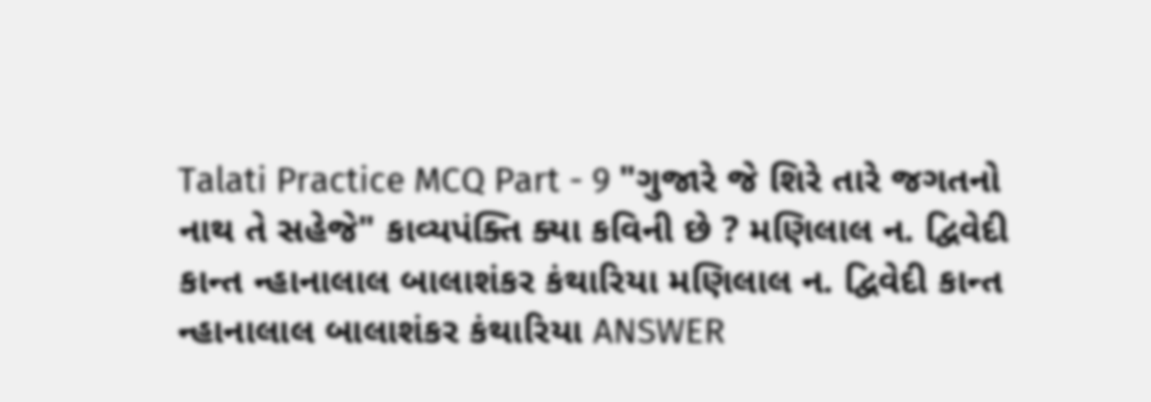Talati Practice MCQ Part - 9 "ગુજારે જે શિરે તારે જગતનો નાથ તે સહેજે" કાવ્યપંક્તિ ક્યા કવિની છે ? મણિલાલ ન. દ્વિવેદી કાન્ત ન્હાનાલાલ બાલાશંકર કંથારિયા મણિલાલ ન. દ્વિવેદી કાન્ત ન્હાનાલાલ બાલાશંકર કંથારિયા ANSWER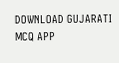DOWNLOAD GUJARATI MCQ APP